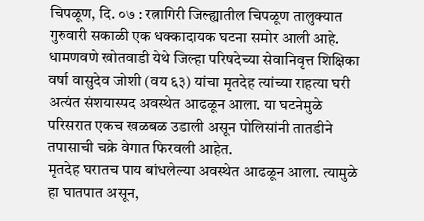चिपळूण, दि. ०७ : रत्नागिरी जिल्ह्यातील चिपळूण तालुक्यात गुरुवारी सकाळी एक धक्कादायक घटना समोर आली आहे. धामणवणे खोतवाडी येथे जिल्हा परिषदेच्या सेवानिवृत्त शिक्षिका वर्षा वासुदेव जोशी (वय ६३) यांचा मृतदेह त्यांच्या राहत्या घरी अत्यंत संशयास्पद अवस्थेत आढळून आला. या घटनेमुळे परिसरात एकच खळबळ उडाली असून पोलिसांनी तातडीने तपासाची चक्रे वेगात फिरवली आहेत.
मृतदेह घरातच पाय बांधलेल्या अवस्थेत आढळून आला. त्यामुळे हा घातपात असून,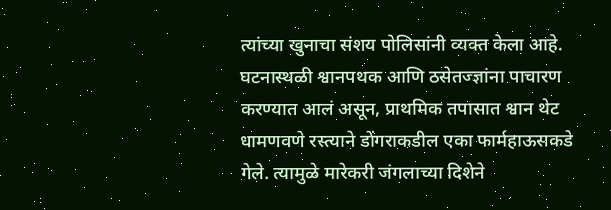त्यांच्या खुनाचा संशय पोलिसांनी व्यक्त केला आहे. घटनास्थळी श्वानपथक आणि ठसेतज्ज्ञांना पाचारण करण्यात आलं असून, प्राथमिक तपासात श्वान थेट धामणवणे रस्त्याने डोंगराकडील एका फार्महाऊसकडे गेले. त्यामुळे मारेकरी जंगलाच्या दिशेने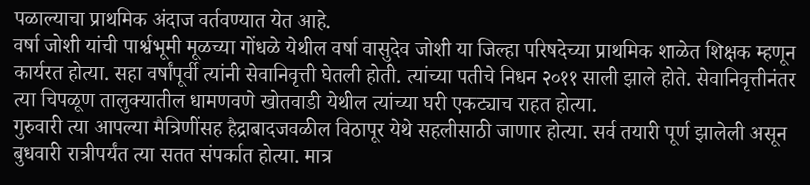पळाल्याचा प्राथमिक अंदाज वर्तवण्यात येत आहे.
वर्षा जोशी यांची पार्श्वभूमी मूळच्या गोंधळे येथील वर्षा वासुदेव जोशी या जिल्हा परिषदेच्या प्राथमिक शाळेत शिक्षक म्हणून कार्यरत होत्या. सहा वर्षांपूर्वी त्यांनी सेवानिवृत्ती घेतली होती. त्यांच्या पतीचे निधन २०११ साली झाले होते. सेवानिवृत्तीनंतर त्या चिपळूण तालुक्यातील धामणवणे खोतवाडी येथील त्यांच्या घरी एकट्याच राहत होत्या.
गुरुवारी त्या आपल्या मैत्रिणींसह हैद्राबादजवळील विठापूर येथे सहलीसाठी जाणार होत्या. सर्व तयारी पूर्ण झालेली असून बुधवारी रात्रीपर्यंत त्या सतत संपर्कात होत्या. मात्र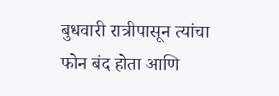बुधवारी रात्रीपासून त्यांचा फोन बंद होता आणि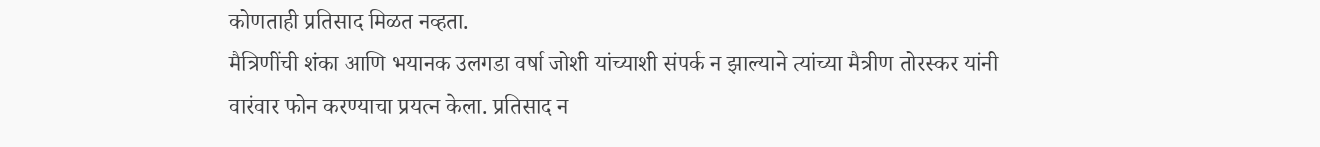कोणताही प्रतिसाद मिळत नव्हता.
मैत्रिणींची शंका आणि भयानक उलगडा वर्षा जोशी यांच्याशी संपर्क न झाल्याने त्यांच्या मैत्रीण तोरस्कर यांनी वारंवार फोन करण्याचा प्रयत्न केला. प्रतिसाद न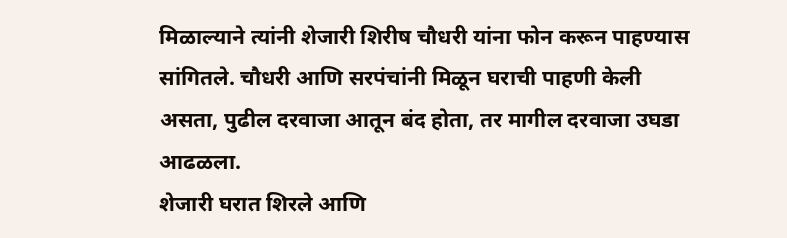मिळाल्याने त्यांनी शेजारी शिरीष चौधरी यांना फोन करून पाहण्यास सांगितले. चौधरी आणि सरपंचांनी मिळून घराची पाहणी केली असता, पुढील दरवाजा आतून बंद होता, तर मागील दरवाजा उघडा आढळला.
शेजारी घरात शिरले आणि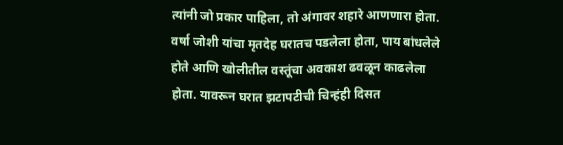त्यांनी जो प्रकार पाहिला, तो अंगावर शहारे आणणारा होता. वर्षा जोशी यांचा मृतदेह घरातच पडलेला होता, पाय बांधलेले होते आणि खोलीतील वस्तूंचा अवकाश ढवळून काढलेला होता. यावरून घरात झटापटीची चिन्हंही दिसत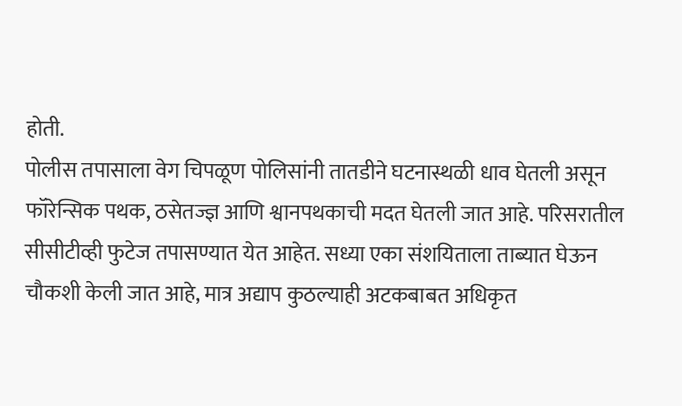होती.
पोलीस तपासाला वेग चिपळूण पोलिसांनी तातडीने घटनास्थळी धाव घेतली असून फॉरेन्सिक पथक, ठसेतज्ज्ञ आणि श्वानपथकाची मदत घेतली जात आहे. परिसरातील सीसीटीव्ही फुटेज तपासण्यात येत आहेत. सध्या एका संशयिताला ताब्यात घेऊन चौकशी केली जात आहे, मात्र अद्याप कुठल्याही अटकबाबत अधिकृत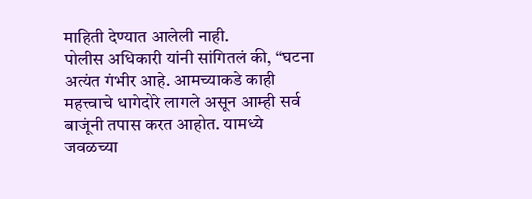माहिती देण्यात आलेली नाही.
पोलीस अधिकारी यांनी सांगितलं की, “घटना अत्यंत गंभीर आहे. आमच्याकडे काही महत्त्वाचे धागेदोरे लागले असून आम्ही सर्व बाजूंनी तपास करत आहोत. यामध्ये जवळच्या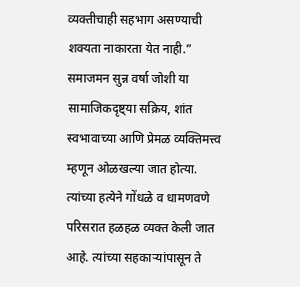व्यक्तीचाही सहभाग असण्याची शक्यता नाकारता येत नाही.”
समाजमन सुन्न वर्षा जोशी या सामाजिकदृष्ट्या सक्रिय, शांत स्वभावाच्या आणि प्रेमळ व्यक्तिमत्त्व म्हणून ओळखल्या जात होत्या. त्यांच्या हत्येने गोंधळे व धामणवणे परिसरात हळहळ व्यक्त केली जात आहे. त्यांच्या सहकाऱ्यांपासून ते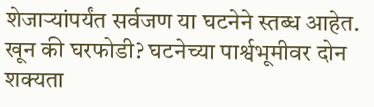शेजाऱ्यांपर्यंत सर्वजण या घटनेने स्तब्ध आहेत.
खून की घरफोडी? घटनेच्या पार्श्वभूमीवर दोन शक्यता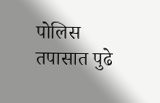पोलिस तपासात पुढे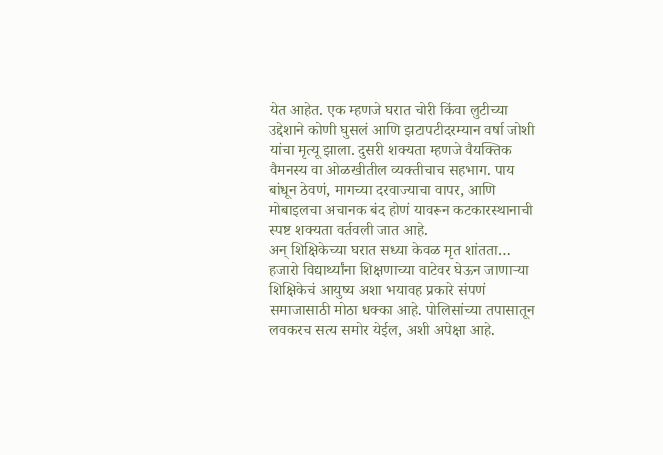येत आहेत. एक म्हणजे घरात चोरी किंवा लुटीच्या उद्देशाने कोणी घुसलं आणि झटापटीदरम्यान वर्षा जोशी यांचा मृत्यू झाला. दुसरी शक्यता म्हणजे वैयक्तिक वैमनस्य वा ओळखीतील व्यक्तीचाच सहभाग. पाय बांधून ठेवणं, मागच्या दरवाज्याचा वापर, आणि मोबाइलचा अचानक बंद होणं यावरून कटकारस्थानाची स्पष्ट शक्यता वर्तवली जात आहे.
अन् शिक्षिकेच्या घरात सध्या केवळ मृत शांतता… हजारो विद्यार्थ्यांना शिक्षणाच्या वाटेवर घेऊन जाणाऱ्या शिक्षिकेचं आयुष्य अशा भयावह प्रकारे संपणं समाजासाठी मोठा धक्का आहे. पोलिसांच्या तपासातून लवकरच सत्य समोर येईल, अशी अपेक्षा आहे.